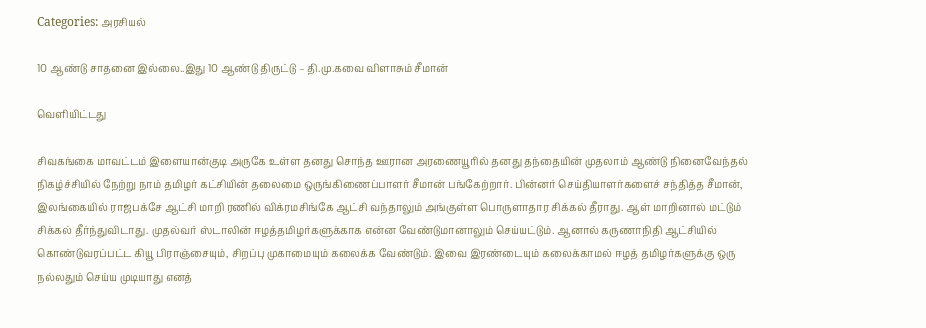Categories: அரசியல்

10 ஆண்டு சாதனை இல்லை..இது 10 ஆண்டு திருட்டு – தி.மு.கவை விளாசும் சீமான்

வெளியிட்டது

சிவகங்கை மாவட்டம் இளையான்குடி அருகே உள்ள தனது சொந்த ஊரான அரணையூரில் தனது தந்தையின் முதலாம் ஆண்டு நினைவேந்தல் நிகழ்ச்சியில் நேற்று நாம் தமிழர் கட்சியின் தலைமை ஒருங்கிணைப்பாளர் சீமான் பங்கேற்றார். பின்னர் செய்தியாளர்களைச் சந்தித்த சீமான், இலங்கையில் ராஜபக்சே ஆட்சி மாறி ரணில் விக்ரமசிங்கே ஆட்சி வந்தாலும் அங்குள்ள பொருளாதார சிக்கல் தீராது. ஆள் மாறினால் மட்டும் சிக்கல் தீர்ந்துவிடாது. முதல்வர் ஸ்டாலின் ஈழத்தமிழர்களுக்காக என்ன வேண்டுமானாலும் செய்யட்டும். ஆனால் கருணாநிதி ஆட்சியில் கொண்டுவரப்பட்ட கியூ பிராஞ்சையும், சிறப்பு முகாமையும் கலைக்க வேண்டும். இவை இரண்டையும் கலைக்காமல் ஈழத் தமிழர்களுக்கு ஒரு நல்லதும் செய்ய முடியாது எனத்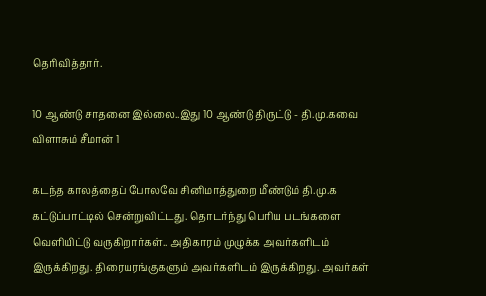தெரிவித்தார்.

10 ஆண்டு சாதனை இல்லை..இது 10 ஆண்டு திருட்டு - தி.மு.கவை விளாசும் சீமான் 1

கடந்த காலத்தைப் போலவே சினிமாத்துறை மீண்டும் தி.மு.க கட்டுப்பாட்டில் சென்றுவிட்டது. தொடர்ந்து பெரிய படங்களை வெளியிட்டு வருகிறார்கள்.. அதிகாரம் முழுக்க அவர்களிடம் இருக்கிறது. திரையரங்குகளும் அவர்களிடம் இருக்கிறது. அவர்கள்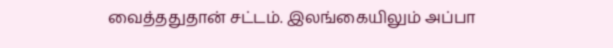வைத்ததுதான் சட்டம். இலங்கையிலும் அப்பா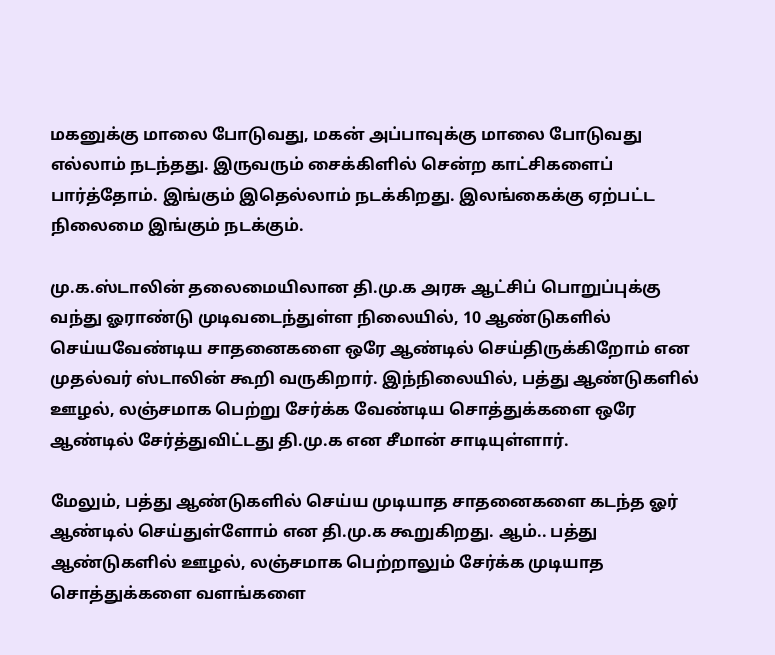மகனுக்கு மாலை போடுவது, மகன் அப்பாவுக்கு மாலை போடுவது எல்லாம் நடந்தது. இருவரும் சைக்கிளில் சென்ற காட்சிகளைப் பார்த்தோம். இங்கும் இதெல்லாம் நடக்கிறது. இலங்கைக்கு ஏற்பட்ட நிலைமை இங்கும் நடக்கும்.

மு.க.ஸ்டாலின் தலைமையிலான தி.மு.க அரசு ஆட்சிப் பொறுப்புக்கு வந்து ஓராண்டு முடிவடைந்துள்ள நிலையில், 10 ஆண்டுகளில் செய்யவேண்டிய சாதனைகளை ஒரே ஆண்டில் செய்திருக்கிறோம் என முதல்வர் ஸ்டாலின் கூறி வருகிறார். இந்நிலையில், பத்து ஆண்டுகளில் ஊழல், லஞ்சமாக பெற்று சேர்க்க வேண்டிய சொத்துக்களை ஒரே ஆண்டில் சேர்த்துவிட்டது தி.மு.க என சீமான் சாடியுள்ளார்.

மேலும், பத்து ஆண்டுகளில் செய்ய முடியாத சாதனைகளை கடந்த ஓர் ஆண்டில் செய்துள்ளோம் என தி.மு.க கூறுகிறது. ஆம்.. பத்து ஆண்டுகளில் ஊழல், லஞ்சமாக பெற்றாலும் சேர்க்க முடியாத சொத்துக்களை வளங்களை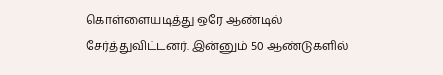கொள்ளையடித்து ஒரே ஆண்டில் சேர்த்துவிட்டனர். இன்னும் 50 ஆண்டுகளில்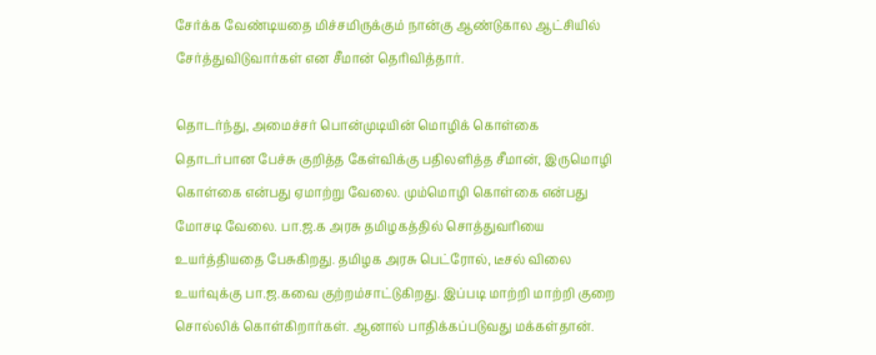சேர்க்க வேண்டியதை மிச்சமிருக்கும் நான்கு ஆண்டுகால ஆட்சியில் சேர்த்துவிடுவார்கள் என சீமான் தெரிவித்தார்.

தொடர்ந்து, அமைச்சர் பொன்முடியின் மொழிக் கொள்கை தொடர்பான பேச்சு குறித்த கேள்விக்கு பதிலளித்த சீமான், இருமொழி கொள்கை என்பது ஏமாற்று வேலை. மும்மொழி கொள்கை என்பது மோசடி வேலை. பா.ஜ.க அரசு தமிழகத்தில் சொத்துவரியை உயர்த்தியதை பேசுகிறது. தமிழக அரசு பெட்ரோல், டீசல் விலை உயர்வுக்கு பா.ஜ.கவை குற்றம்சாட்டுகிறது. இப்படி மாற்றி மாற்றி குறை சொல்லிக் கொள்கிறார்கள். ஆனால் பாதிக்கப்படுவது மக்கள்தான்.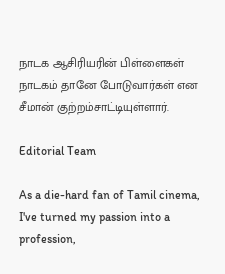நாடக ஆசிரியரின் பிள்ளைகள் நாடகம் தானே போடுவார்கள் என சீமான் குற்றம்சாட்டியுள்ளார்.

Editorial Team

As a die-hard fan of Tamil cinema, I've turned my passion into a profession,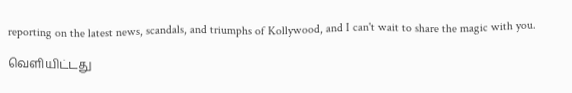reporting on the latest news, scandals, and triumphs of Kollywood, and I can't wait to share the magic with you.

வெளியிட்டது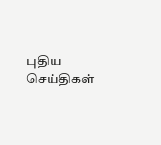புதிய செய்திகள்